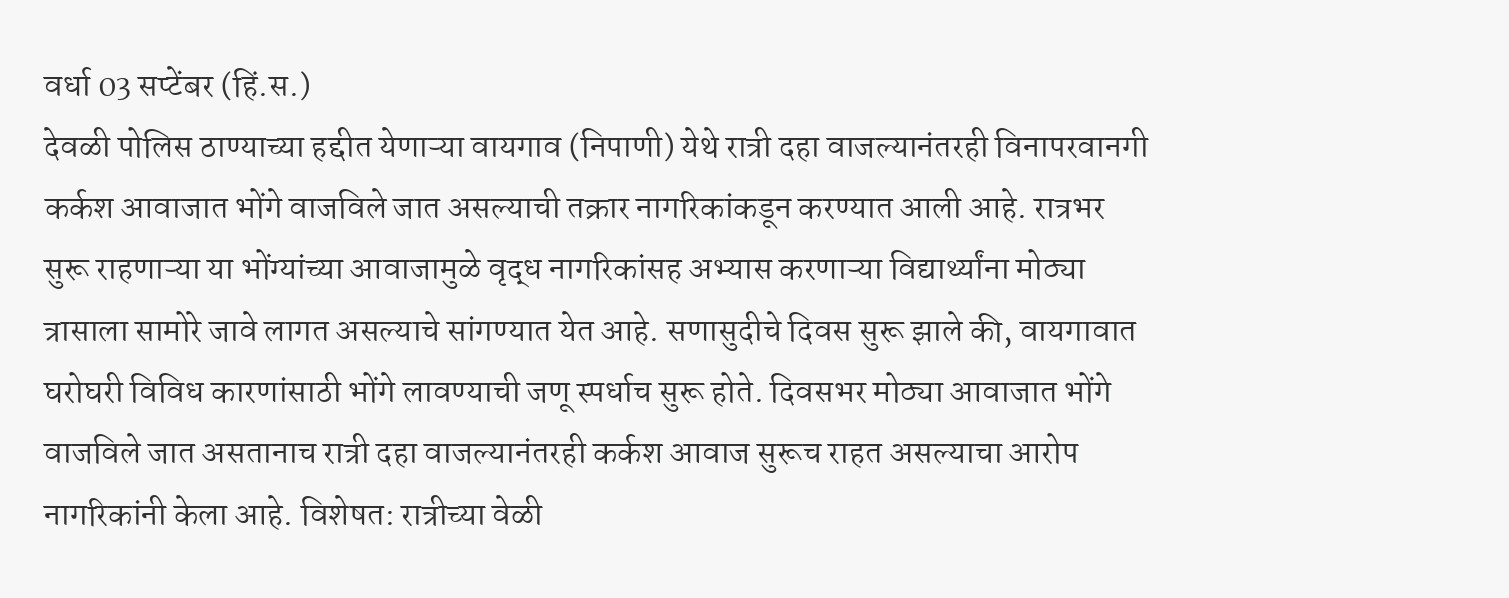वर्धा 03 सप्टेंबर (हिं.स.)
देवळी पोलिस ठाण्याच्या हद्दीत येणाऱ्या वायगाव (निपाणी) येथे रात्री दहा वाजल्यानंतरही विनापरवानगी कर्कश आवाजात भोंगे वाजविले जात असल्याची तक्रार नागरिकांकडून करण्यात आली आहे. रात्रभर सुरू राहणाऱ्या या भोंग्यांच्या आवाजामुळे वृद्ध नागरिकांसह अभ्यास करणाऱ्या विद्यार्थ्यांना मोठ्या त्रासाला सामोरे जावे लागत असल्याचे सांगण्यात येत आहे. सणासुदीचे दिवस सुरू झाले की, वायगावात घरोघरी विविध कारणांसाठी भोंगे लावण्याची जणू स्पर्धाच सुरू होते. दिवसभर मोठ्या आवाजात भोंगे वाजविले जात असतानाच रात्री दहा वाजल्यानंतरही कर्कश आवाज सुरूच राहत असल्याचा आरोप नागरिकांनी केला आहे. विशेषत: रात्रीच्या वेळी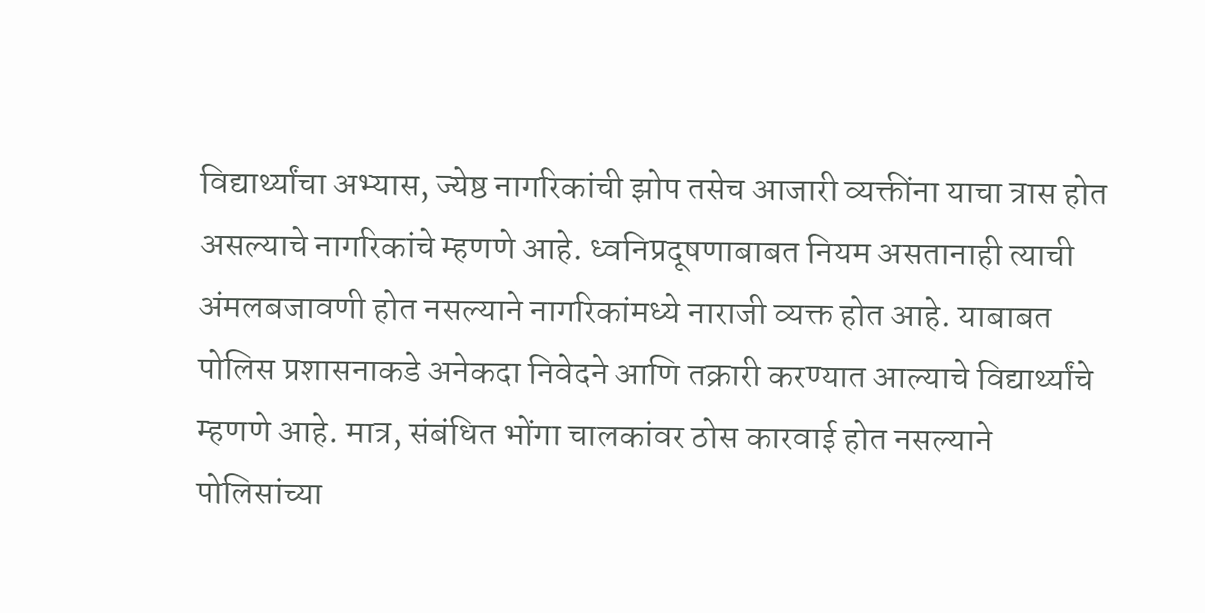विद्यार्थ्यांचा अभ्यास, ज्येष्ठ नागरिकांची झोप तसेच आजारी व्यक्तींना याचा त्रास होत असल्याचे नागरिकांचे म्हणणे आहे. ध्वनिप्रदूषणाबाबत नियम असतानाही त्याची अंमलबजावणी होत नसल्याने नागरिकांमध्ये नाराजी व्यक्त होत आहे. याबाबत पोलिस प्रशासनाकडे अनेकदा निवेदने आणि तक्रारी करण्यात आल्याचे विद्यार्थ्यांचे म्हणणे आहे. मात्र, संबंधित भोंगा चालकांवर ठोस कारवाई होत नसल्याने पोलिसांच्या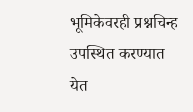भूमिकेवरही प्रश्नचिन्ह उपस्थित करण्यात येत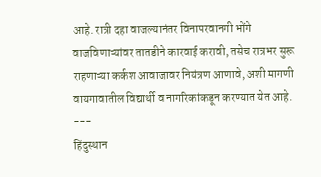आहे. रात्री दहा वाजल्यानंतर विनापरवानगी भोंगे वाजविणाऱ्यांवर तातडीने कारवाई करावी, तसेच रात्रभर सुरू राहणाऱ्या कर्कश आवाजावर नियंत्रण आणावे, अशी मागणी वायगावातील विद्यार्थी व नागरिकांकडून करण्यात येत आहे.
---
हिंदुस्थान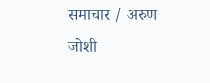समाचार / अरुण जोशी